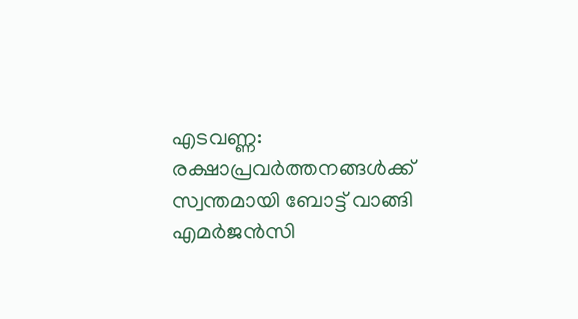എടവണ്ണ: രക്ഷാപ്രവർത്തനങ്ങൾക്ക് സ്വന്തമായി ബോട്ട് വാങ്ങി എമർജൻസി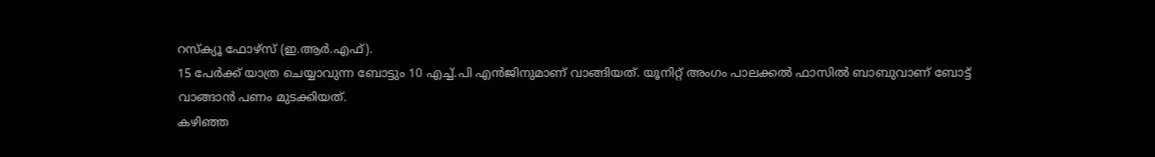റസ്ക്യൂ ഫോഴ്സ് (ഇ.ആർ.എഫ്).
15 പേർക്ക് യാത്ര ചെയ്യാവുന്ന ബോട്ടും 10 എച്ച്.പി എൻജിനുമാണ് വാങ്ങിയത്. യൂനിറ്റ് അംഗം പാലക്കൽ ഫാസിൽ ബാബുവാണ് ബോട്ട് വാങ്ങാൻ പണം മുടക്കിയത്.
കഴിഞ്ഞ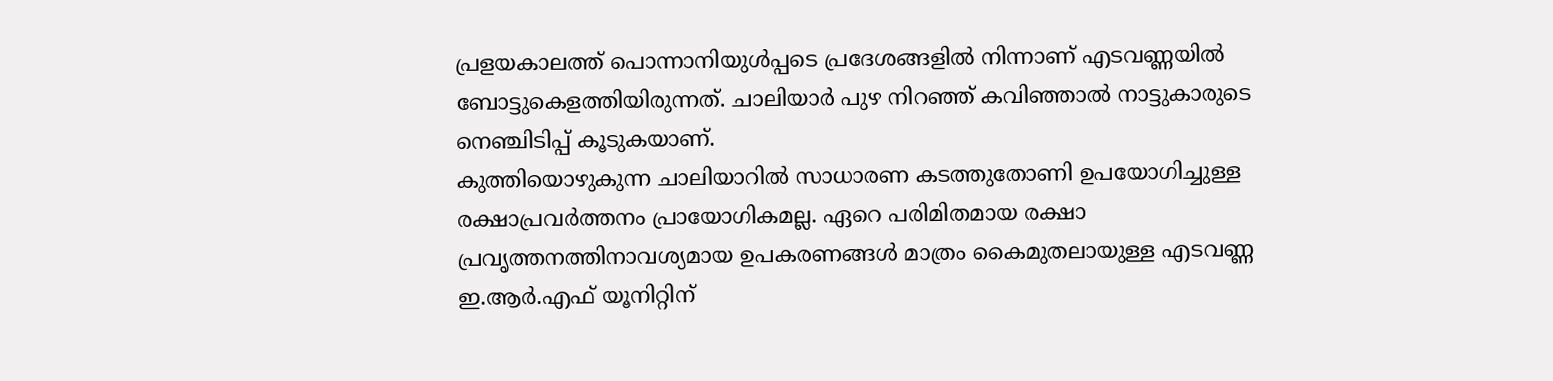പ്രളയകാലത്ത് പൊന്നാനിയുൾപ്പടെ പ്രദേശങ്ങളിൽ നിന്നാണ് എടവണ്ണയിൽ ബോട്ടുകെളത്തിയിരുന്നത്. ചാലിയാർ പുഴ നിറഞ്ഞ് കവിഞ്ഞാൽ നാട്ടുകാരുടെ നെഞ്ചിടിപ്പ് കൂടുകയാണ്.
കുത്തിയൊഴുകുന്ന ചാലിയാറിൽ സാധാരണ കടത്തുതോണി ഉപയോഗിച്ചുള്ള രക്ഷാപ്രവർത്തനം പ്രായോഗികമല്ല. ഏറെ പരിമിതമായ രക്ഷാ പ്രവൃത്തനത്തിനാവശ്യമായ ഉപകരണങ്ങൾ മാത്രം കൈമുതലായുള്ള എടവണ്ണ ഇ.ആർ.എഫ് യൂനിറ്റിന്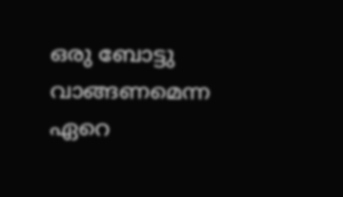ഒരു ബോട്ടു വാങ്ങണമെന്ന ഏറെ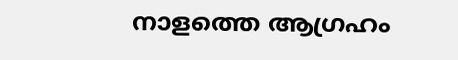നാളത്തെ ആഗ്രഹം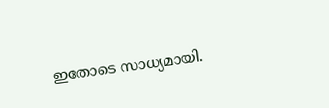ഇതോടെ സാധ്യമായി.